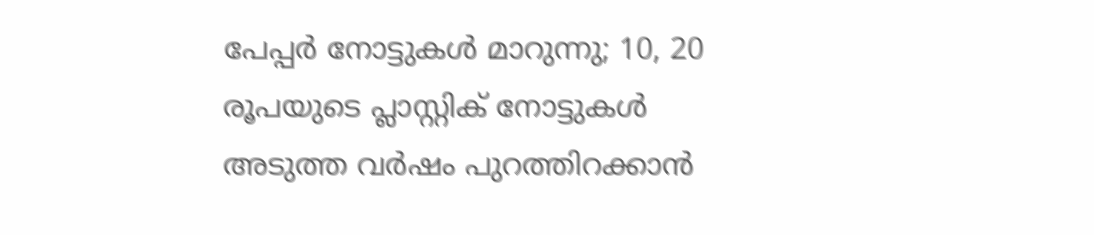പേപ്പർ നോട്ടുകൾ മാറുന്നു; 10, 20 രൂപയുടെ പ്ലാസ്റ്റിക് നോട്ടുകൾ അടുത്ത വർഷം പുറത്തിറക്കാൻ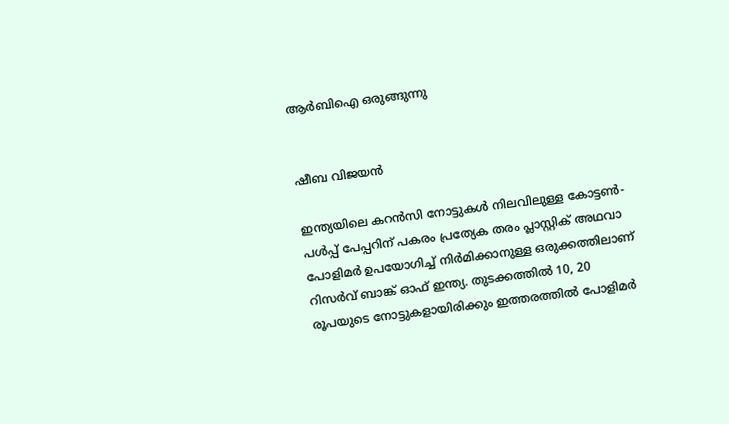ആർബിഐ ഒരുങ്ങുന്നു


ഷീബ വിജയൻ

ഇന്ത്യയിലെ കറൻസി നോട്ടുകൾ നിലവിലുള്ള കോട്ടൺ-പൾപ്പ് പേപ്പറിന് പകരം പ്രത്യേക തരം പ്ലാസ്റ്റിക് അഥവാ പോളിമർ ഉപയോഗിച്ച് നിർമിക്കാനുള്ള ഒരുക്കത്തിലാണ് റിസർവ് ബാങ്ക് ഓഫ് ഇന്ത്യ. തുടക്കത്തിൽ 10, 20 രൂപയുടെ നോട്ടുകളായിരിക്കും ഇത്തരത്തിൽ പോളിമർ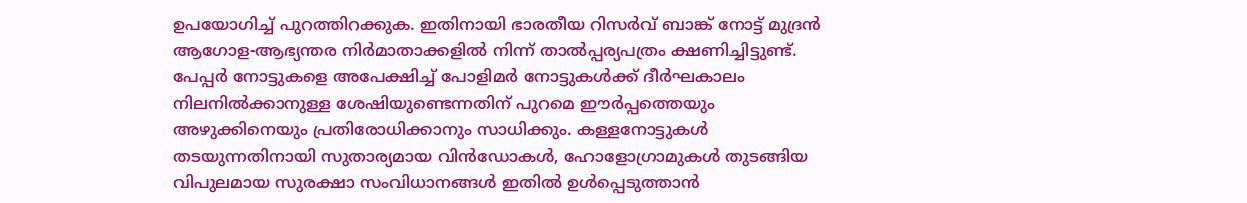ഉപയോഗിച്ച് പുറത്തിറക്കുക. ഇതിനായി ഭാരതീയ റിസർവ് ബാങ്ക് നോട്ട് മുദ്രൻ ആഗോള-ആഭ്യന്തര നിർമാതാക്കളിൽ നിന്ന് താൽപ്പര്യപത്രം ക്ഷണിച്ചിട്ടുണ്ട്. പേപ്പർ നോട്ടുകളെ അപേക്ഷിച്ച് പോളിമർ നോട്ടുകൾക്ക് ദീർഘകാലം നിലനിൽക്കാനുള്ള ശേഷിയുണ്ടെന്നതിന് പുറമെ ഈർപ്പത്തെയും അഴുക്കിനെയും പ്രതിരോധിക്കാനും സാധിക്കും. കള്ളനോട്ടുകൾ തടയുന്നതിനായി സുതാര്യമായ വിൻഡോകൾ, ഹോളോഗ്രാമുകൾ തുടങ്ങിയ വിപുലമായ സുരക്ഷാ സംവിധാനങ്ങൾ ഇതിൽ ഉൾപ്പെടുത്താൻ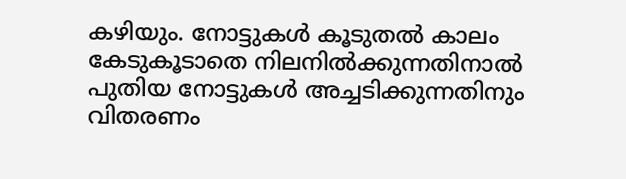കഴിയും. നോട്ടുകൾ കൂടുതൽ കാലം കേടുകൂടാതെ നിലനിൽക്കുന്നതിനാൽ പുതിയ നോട്ടുകൾ അച്ചടിക്കുന്നതിനും വിതരണം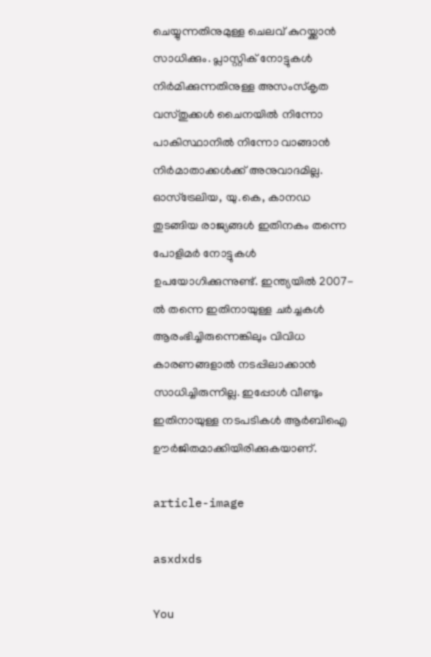ചെയ്യുന്നതിനുമുള്ള ചെലവ് കുറയ്ക്കാൻ സാധിക്കും. പ്ലാസ്റ്റിക് നോട്ടുകൾ നിർമിക്കുന്നതിനുള്ള അസംസ്കൃത വസ്തുക്കൾ ചൈനയിൽ നിന്നോ പാകിസ്ഥാനിൽ നിന്നോ വാങ്ങാൻ നിർമാതാക്കൾക്ക് അനുവാദമില്ല. ഓസ്‌ട്രേലിയ, യു.കെ, കാനഡ തുടങ്ങിയ രാജ്യങ്ങൾ ഇതിനകം തന്നെ പോളിമർ നോട്ടുകൾ ഉപയോഗിക്കുന്നുണ്ട്. ഇന്ത്യയിൽ 2007-ൽ തന്നെ ഇതിനായുള്ള ചർച്ചകൾ ആരംഭിച്ചിരുന്നെങ്കിലും വിവിധ കാരണങ്ങളാൽ നടപ്പിലാക്കാൻ സാധിച്ചിരുന്നില്ല. ഇപ്പോൾ വീണ്ടും ഇതിനായുള്ള നടപടികൾ ആർബിഐ ഊർജിതമാക്കിയിരിക്കുകയാണ്.

article-image

asxdxds

You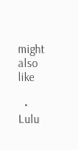might also like

  • Lulu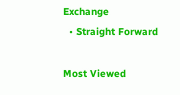Exchange
  • Straight Forward

Most Viewed